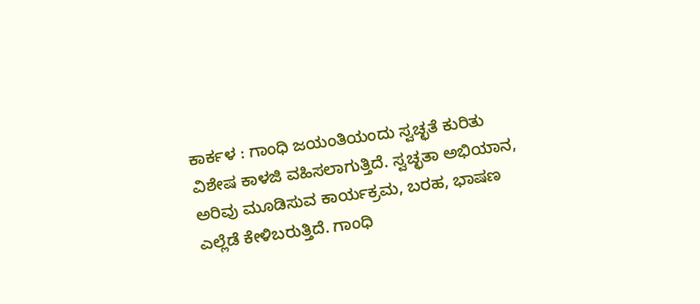ಕಾರ್ಕಳ : ಗಾಂಧಿ ಜಯಂತಿಯಂದು ಸ್ವಚ್ಛತೆ ಕುರಿತು ವಿಶೇಷ ಕಾಳಜಿ ವಹಿಸಲಾಗುತ್ತಿದೆ. ಸ್ವಚ್ಛತಾ ಅಭಿಯಾನ, ಅರಿವು ಮೂಡಿಸುವ ಕಾರ್ಯಕ್ರಮ, ಬರಹ, ಭಾಷಣ ಎಲ್ಲೆಡೆ ಕೇಳಿಬರುತ್ತಿದೆ. ಗಾಂಧಿ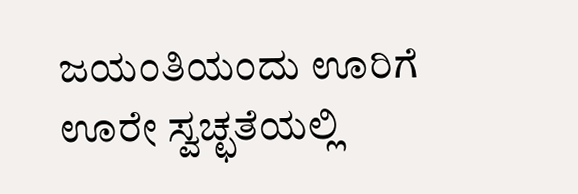ಜಯಂತಿಯಂದು ಊರಿಗೆ ಊರೇ ಸ್ವಚ್ಛತೆಯಲ್ಲಿ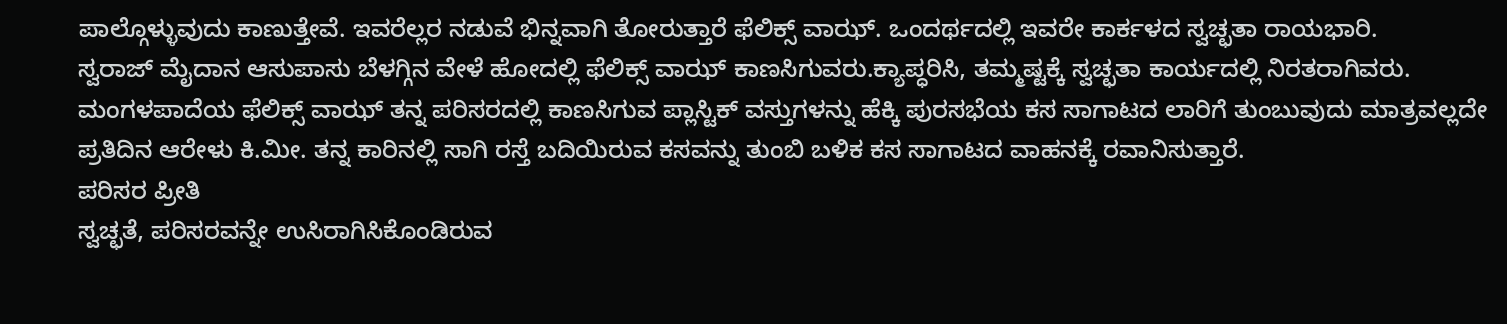ಪಾಲ್ಗೊಳ್ಳುವುದು ಕಾಣುತ್ತೇವೆ. ಇವರೆಲ್ಲರ ನಡುವೆ ಭಿನ್ನವಾಗಿ ತೋರುತ್ತಾರೆ ಫೆಲಿಕ್ಸ್ ವಾಝ್. ಒಂದರ್ಥದಲ್ಲಿ ಇವರೇ ಕಾರ್ಕಳದ ಸ್ವಚ್ಛತಾ ರಾಯಭಾರಿ.
ಸ್ವರಾಜ್ ಮೈದಾನ ಆಸುಪಾಸು ಬೆಳಗ್ಗಿನ ವೇಳೆ ಹೋದಲ್ಲಿ ಫೆಲಿಕ್ಸ್ ವಾಝ್ ಕಾಣಸಿಗುವರು.ಕ್ಯಾಪ್ಧರಿಸಿ, ತಮ್ಮಷ್ಟಕ್ಕೆ ಸ್ವಚ್ಛತಾ ಕಾರ್ಯದಲ್ಲಿ ನಿರತರಾಗಿವರು. ಮಂಗಳಪಾದೆಯ ಫೆಲಿಕ್ಸ್ ವಾಝ್ ತನ್ನ ಪರಿಸರದಲ್ಲಿ ಕಾಣಸಿಗುವ ಪ್ಲಾಸ್ಟಿಕ್ ವಸ್ತುಗಳನ್ನು ಹೆಕ್ಕಿ ಪುರಸಭೆಯ ಕಸ ಸಾಗಾಟದ ಲಾರಿಗೆ ತುಂಬುವುದು ಮಾತ್ರವಲ್ಲದೇ ಪ್ರತಿದಿನ ಆರೇಳು ಕಿ.ಮೀ. ತನ್ನ ಕಾರಿನಲ್ಲಿ ಸಾಗಿ ರಸ್ತೆ ಬದಿಯಿರುವ ಕಸವನ್ನು ತುಂಬಿ ಬಳಿಕ ಕಸ ಸಾಗಾಟದ ವಾಹನಕ್ಕೆ ರವಾನಿಸುತ್ತಾರೆ.
ಪರಿಸರ ಪ್ರೀತಿ
ಸ್ವಚ್ಛತೆ, ಪರಿಸರವನ್ನೇ ಉಸಿರಾಗಿಸಿಕೊಂಡಿರುವ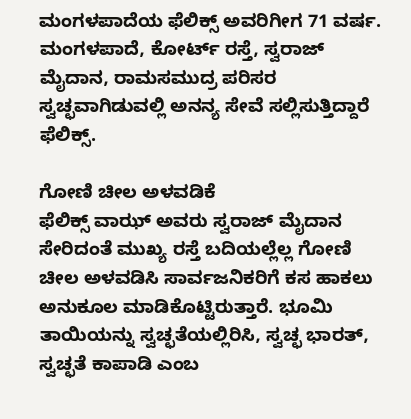ಮಂಗಳಪಾದೆಯ ಫೆಲಿಕ್ಸ್ ಅವರಿಗೀಗ 71 ವರ್ಷ. ಮಂಗಳಪಾದೆ, ಕೋರ್ಟ್ ರಸ್ತೆ, ಸ್ವರಾಜ್ ಮೈದಾನ, ರಾಮಸಮುದ್ರ ಪರಿಸರ ಸ್ವಚ್ಛವಾಗಿಡುವಲ್ಲಿ ಅನನ್ಯ ಸೇವೆ ಸಲ್ಲಿಸುತ್ತಿದ್ದಾರೆ ಫೆಲಿಕ್ಸ್.

ಗೋಣಿ ಚೀಲ ಅಳವಡಿಕೆ
ಫೆಲಿಕ್ಸ್ ವಾಝ್ ಅವರು ಸ್ವರಾಜ್ ಮೈದಾನ ಸೇರಿದಂತೆ ಮುಖ್ಯ ರಸ್ತೆ ಬದಿಯಲ್ಲೆಲ್ಲ ಗೋಣಿ ಚೀಲ ಅಳವಡಿಸಿ ಸಾರ್ವಜನಿಕರಿಗೆ ಕಸ ಹಾಕಲು ಅನುಕೂಲ ಮಾಡಿಕೊಟ್ಟಿರುತ್ತಾರೆ. ಭೂಮಿ ತಾಯಿಯನ್ನು ಸ್ವಚ್ಛತೆಯಲ್ಲಿರಿಸಿ, ಸ್ವಚ್ಛ ಭಾರತ್, ಸ್ವಚ್ಛತೆ ಕಾಪಾಡಿ ಎಂಬ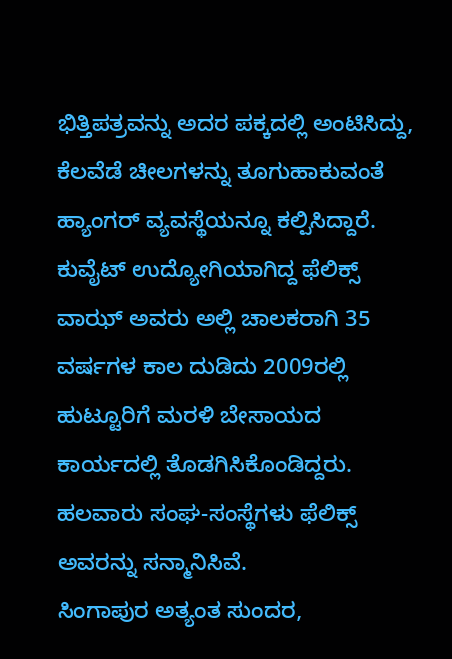ಭಿತ್ತಿಪತ್ರವನ್ನು ಅದರ ಪಕ್ಕದಲ್ಲಿ ಅಂಟಿಸಿದ್ದು, ಕೆಲವೆಡೆ ಚೀಲಗಳನ್ನು ತೂಗುಹಾಕುವಂತೆ ಹ್ಯಾಂಗರ್ ವ್ಯವಸ್ಥೆಯನ್ನೂ ಕಲ್ಪಿಸಿದ್ದಾರೆ.
ಕುವೈಟ್ ಉದ್ಯೋಗಿಯಾಗಿದ್ದ ಫೆಲಿಕ್ಸ್ ವಾಝ್ ಅವರು ಅಲ್ಲಿ ಚಾಲಕರಾಗಿ 35 ವರ್ಷಗಳ ಕಾಲ ದುಡಿದು 2009ರಲ್ಲಿ ಹುಟ್ಟೂರಿಗೆ ಮರಳಿ ಬೇಸಾಯದ ಕಾರ್ಯದಲ್ಲಿ ತೊಡಗಿಸಿಕೊಂಡಿದ್ದರು. ಹಲವಾರು ಸಂಘ-ಸಂಸ್ಥೆಗಳು ಫೆಲಿಕ್ಸ್ ಅವರನ್ನು ಸನ್ಮಾನಿಸಿವೆ.
ಸಿಂಗಾಪುರ ಅತ್ಯಂತ ಸುಂದರ,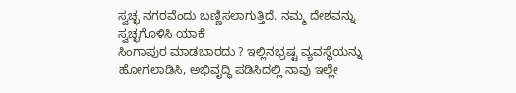ಸ್ವಚ್ಛ ನಗರವೆಂದು ಬಣ್ಣಿಸಲಾಗುತ್ತಿದೆ. ನಮ್ಮ ದೇಶವನ್ನು ಸ್ವಚ್ಛಗೊಳಿಸಿ ಯಾಕೆ
ಸಿಂಗಾಪುರ ಮಾಡಬಾರದು ? ಇಲ್ಲಿನಭ್ರಷ್ಟ ವ್ಯವಸ್ಥೆಯನ್ನು ಹೋಗಲಾಡಿಸಿ, ಅಭಿವೃದ್ಧಿ ಪಡಿಸಿದಲ್ಲಿ ನಾವು ಇಲ್ಲೇ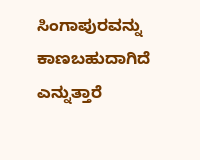ಸಿಂಗಾಪುರವನ್ನು ಕಾಣಬಹುದಾಗಿದೆ ಎನ್ನುತ್ತಾರೆ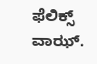ಫೆಲಿಕ್ಸ್ ವಾಝ್.